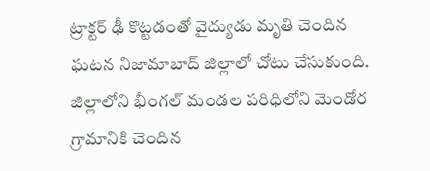ట్రాక్టర్ ఢీ కొట్టడంతో వైద్యుడు మృతి చెందిన ఘటన నిజామాబాద్ జిల్లాలో చోటు చేసుకుంది. జిల్లాలోని భీంగల్ మండల పరిధిలోని మెండోర గ్రామానికి చెందిన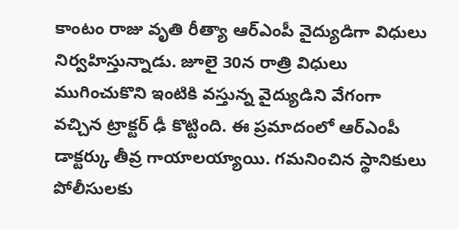కాంటం రాజు వృతి రీత్యా ఆర్ఎంపీ వైద్యుడిగా విధులు నిర్వహిస్తున్నాడు. జూలై 30న రాత్రి విధులు ముగించుకొని ఇంటికి వస్తున్న వైద్యుడిని వేగంగా వచ్చిన ట్రాక్టర్ ఢీ కొట్టింది. ఈ ప్రమాదంలో ఆర్ఎంపీ డాక్టర్కు తీవ్ర గాయాలయ్యాయి. గమనించిన స్థానికులు పోలీసులకు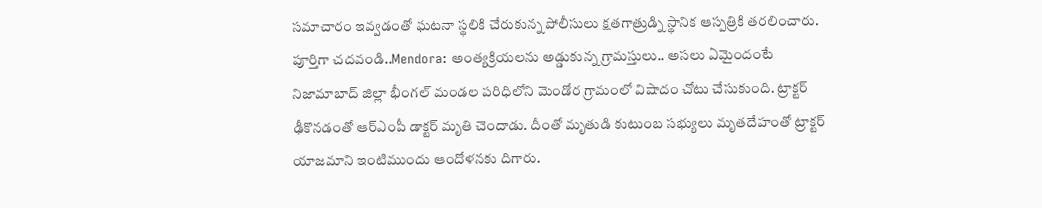సమాచారం ఇవ్వడంతో ఘటనా స్థలికి చేరుకున్న పోలీసులు క్షతగాత్రుడ్ని స్థానిక ఆస్పత్రికి తరలించారు.
పూర్తిగా చదవండి..Mendora: అంత్యక్రియలను అడ్డుకున్న గ్రామస్తులు.. అసలు ఏమైందంటే
నిజామాబాద్ జిల్లా భీంగల్ మండల పరిధిలోని మెండోర గ్రామంలో విషాదం చోటు చేసుకుంది. ట్రాక్టర్ ఢీకొనడంతో ఆర్ఎంపీ డాక్టర్ మృతి చెందాడు. దీంతో మృతుడి కుటుంబ సభ్యులు మృతదేహంతో ట్రాక్టర్ యాజమాని ఇంటిముందు ఆందోళనకు దిగారు.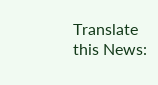Translate this News: